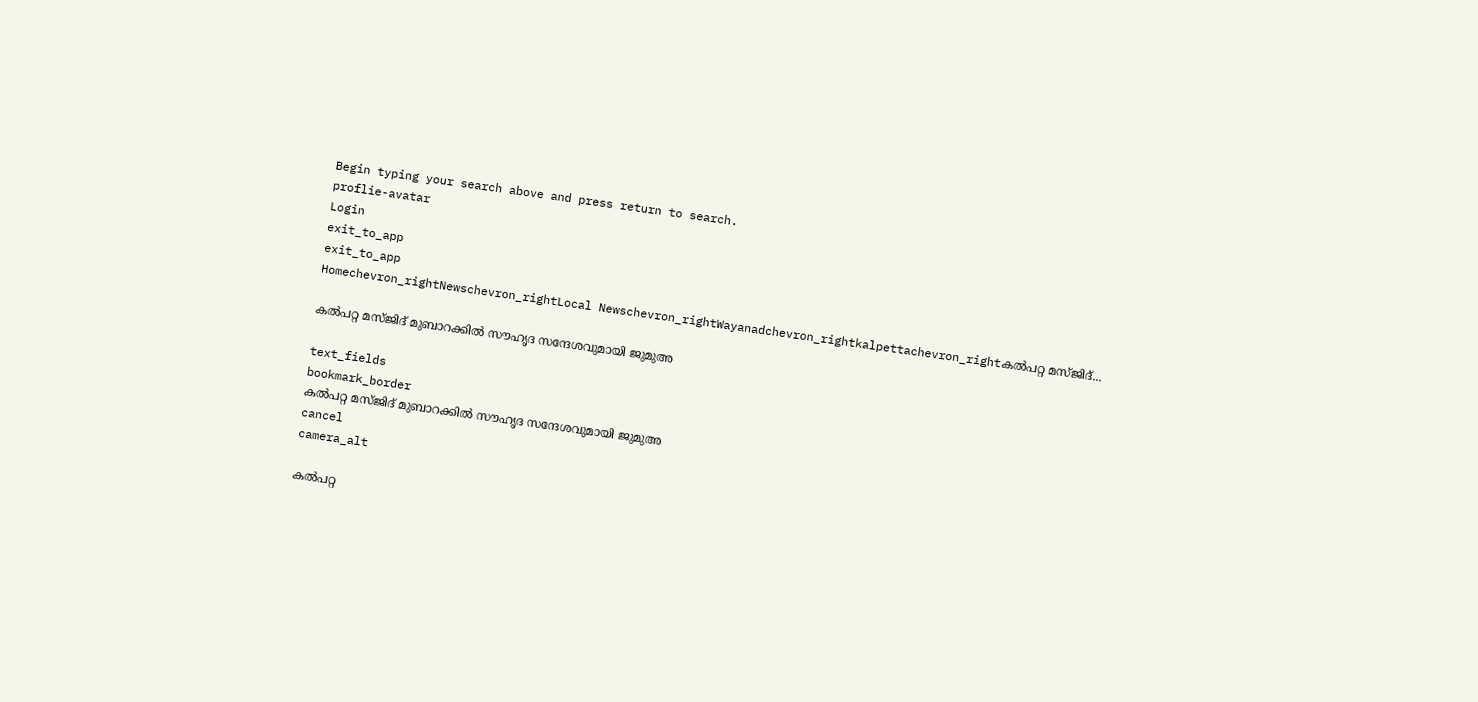Begin typing your search above and press return to search.
proflie-avatar
Login
exit_to_app
exit_to_app
Homechevron_rightNewschevron_rightLocal Newschevron_rightWayanadchevron_rightkalpettachevron_rightകൽപറ്റ മസ്ജിദ്...

കൽപറ്റ മസ്ജിദ് മുബാറക്കിൽ സൗഹൃദ സന്ദേശവുമായി ജുമുഅ

text_fields
bookmark_border
കൽപറ്റ മസ്ജിദ് മുബാറക്കിൽ സൗഹൃദ സന്ദേശവുമായി ജുമുഅ
cancel
camera_alt

കൽപറ്റ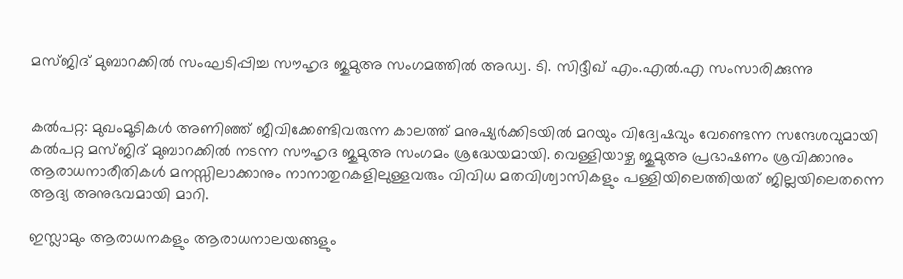മസ്ജിദ് മുബാറക്കിൽ സംഘടിപ്പിച്ച സൗഹൃദ ജുമുഅ സംഗമത്തിൽ അഡ്വ. ടി. സിദ്ദീഖ് എം.എൽ.എ സംസാരിക്കുന്നു


കൽപറ്റ: മുഖംമൂടികൾ അണിഞ്ഞ് ജീവിക്കേണ്ടിവരുന്ന കാലത്ത് മനുഷ്യർക്കിടയിൽ മറയും വിദ്വേഷവും വേണ്ടെന്ന സന്ദേശവുമായി കൽപറ്റ മസ്ജിദ് മുബാറക്കിൽ നടന്ന സൗഹൃദ ജുമുഅ സംഗമം ശ്രദ്ധേയമായി. വെള്ളിയാഴ്ച ജുമുഅ പ്രഭാഷണം ശ്രവിക്കാനും ആരാധനാരീതികൾ മനസ്സിലാക്കാനും നാനാതുറകളിലുള്ളവരും വിവിധ മതവിശ്വാസികളും പള്ളിയിലെത്തിയത് ജില്ലയിലെതന്നെ ആദ്യ അനുഭവമായി മാറി.

ഇസ്ലാമും ആരാധനകളും ആരാധനാലയങ്ങളും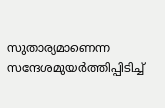സുതാര്യമാണെന്ന സന്ദേശമുയർത്തിപ്പിടിച്ച്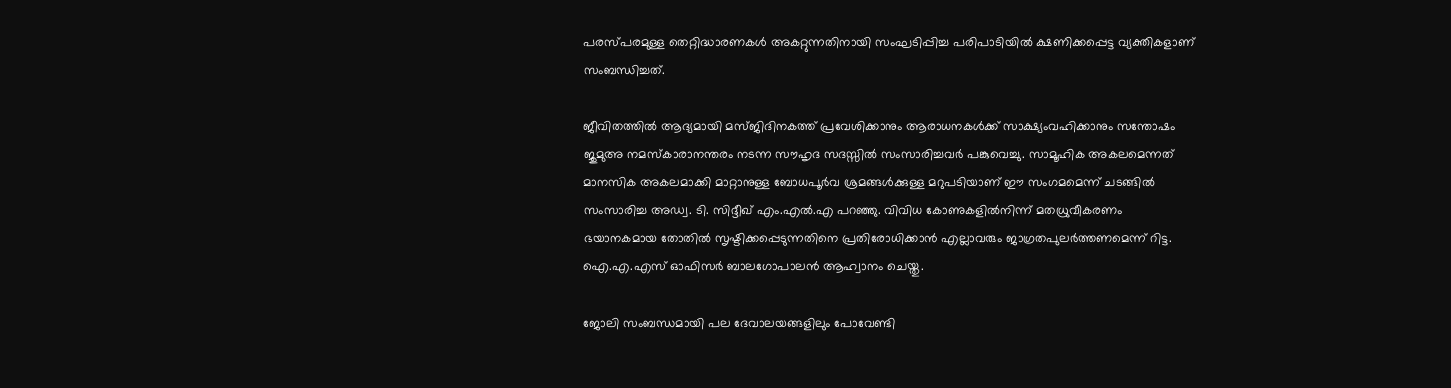പരസ്പരമുള്ള തെറ്റിദ്ധാരണകൾ അകറ്റുന്നതിനായി സംഘടിപ്പിച്ച പരിപാടിയിൽ ക്ഷണിക്കപ്പെട്ട വ്യക്തികളാണ് സംബന്ധിച്ചത്.

ജീവിതത്തിൽ ആദ്യമായി മസ്ജിദിനകത്ത് പ്രവേശിക്കാനും ആരാധനകൾക്ക് സാക്ഷ്യംവഹിക്കാനും സന്തോഷം ജുമുഅ നമസ്കാരാനന്തരം നടന്ന സൗഹൃദ സദസ്സിൽ സംസാരിച്ചവർ പങ്കുവെച്ചു. സാമൂഹിക അകലമെന്നത് മാനസിക അകലമാക്കി മാറ്റാനുള്ള ബോധപൂർവ ശ്രമങ്ങൾക്കുള്ള മറുപടിയാണ് ഈ സംഗമമെന്ന് ചടങ്ങിൽ സംസാരിച്ച അഡ്വ. ടി. സിദ്ദീഖ് എം.എൽ.എ പറഞ്ഞു. വിവിധ കോണുകളിൽനിന്ന് മതധ്രുവീകരണം ഭയാനകമായ തോതിൽ സൃഷ്ടിക്കപ്പെടുന്നതിനെ പ്രതിരോധിക്കാൻ എല്ലാവരും ജാഗ്രതപുലർത്തണമെന്ന് റിട്ട. ഐ.എ.എസ് ഓഫിസർ ബാലഗോപാലൻ ആഹ്വാനം ചെയ്തു.

ജോലി സംബന്ധമായി പല ദേവാലയങ്ങളിലും പോവേണ്ടി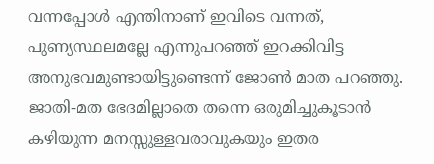വന്നപ്പോൾ എന്തിനാണ് ഇവിടെ വന്നത്, പുണ്യസ്ഥലമല്ലേ എന്നുപറഞ്ഞ് ഇറക്കിവിട്ട അനുഭവമുണ്ടായിട്ടുണ്ടെന്ന് ജോൺ മാത പറഞ്ഞു. ജാതി-മത ഭേദമില്ലാതെ തന്നെ ഒരുമിച്ചുകൂടാൻ കഴിയുന്ന മനസ്സുള്ളവരാവുകയും ഇതര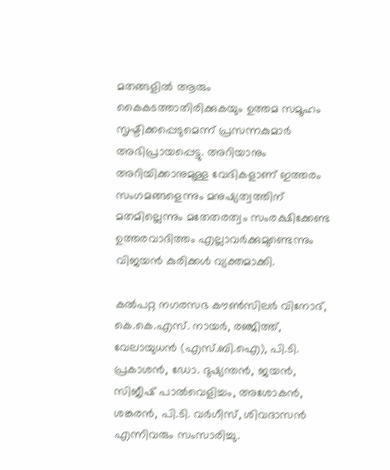മതങ്ങളിൽ ആരും കൈകടത്താതിരിക്കുകയും ഉത്തമ സമൂഹം സൃഷ്ടിക്കപ്പെടുമെന്ന് പ്രസന്നകുമാർ അഭിപ്രായപ്പെട്ടു. അറിയാനും അറിയിക്കാനുമുള്ള വേദികളാണ് ഇത്തരം സംഗമങ്ങളെന്നും മനുഷ്യത്വത്തിന് മതമില്ലെന്നും മതേതരത്വം സംരക്ഷിക്കേണ്ട ഉത്തരവാദിത്തം എല്ലാവർക്കുമുണ്ടെന്നും വിജയൻ കുരിക്കൾ വ്യക്തമാക്കി.

കൽപറ്റ നഗരസഭ കൗൺസിലർ വിനോദ്, കെ.കെ.എസ്. നായർ, രഞ്ജിത്ത്, വേലായുധൻ (എസ്.ബി.ഐ), പി.ടി. പ്രകാശൻ, ഡോ. ദുഷ്യന്തൻ, ജയൻ, സിജീഷ് പാൽവെളിച്ചം, അശോകൻ, ശങ്കരൻ, പി.ടി. വർഗീസ്, ശിവദാസൻ എന്നിവരും സംസാരിച്ചു.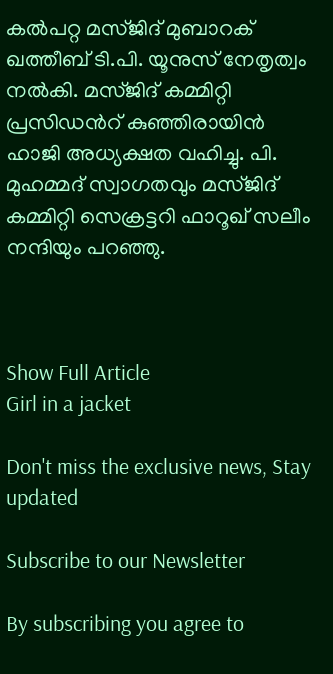കൽപറ്റ മസ്ജിദ് മുബാറക് ഖത്തീബ് ടി.പി. യൂനുസ് നേതൃത്വം നൽകി. മസ്ജിദ് കമ്മിറ്റി പ്രസിഡൻറ് കുഞ്ഞിരായിൻ ഹാജി അധ്യക്ഷത വഹിച്ചു. പി. മുഹമ്മദ് സ്വാഗതവും മസ്ജിദ് കമ്മിറ്റി സെക്രട്ടറി ഫാറൂഖ് സലീം നന്ദിയും പറഞ്ഞു.



Show Full Article
Girl in a jacket

Don't miss the exclusive news, Stay updated

Subscribe to our Newsletter

By subscribing you agree to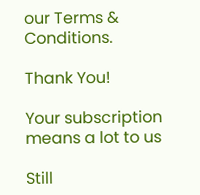our Terms & Conditions.

Thank You!

Your subscription means a lot to us

Still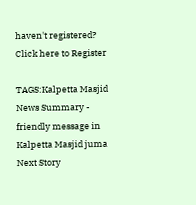haven't registered? Click here to Register

TAGS:Kalpetta Masjid
News Summary - friendly message in Kalpetta Masjid juma
Next Story